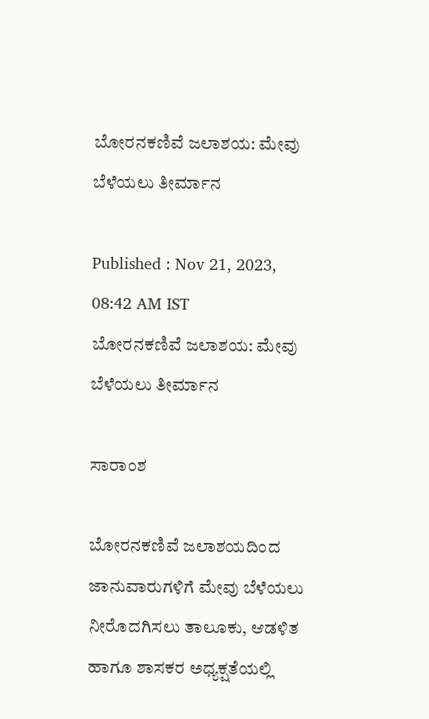ಬೋರನಕಣಿವೆ ಜಲಾಶಯ: ಮೇವು ಬೆಳೆಯಲು ತೀರ್ಮಾನ

Published : Nov 21, 2023, 08:42 AM IST
ಬೋರನಕಣಿವೆ ಜಲಾಶಯ: ಮೇವು ಬೆಳೆಯಲು ತೀರ್ಮಾನ

ಸಾರಾಂಶ

ಬೋರನಕಣಿವೆ ಜಲಾಶಯದಿಂದ ಜಾನುವಾರುಗಳಿಗೆ ಮೇವು ಬೆಳೆಯಲು ನೀರೊದಗಿಸಲು ತಾಲೂಕು, ಆಡಳಿತ ಹಾಗೂ ಶಾಸಕರ ಅಧ್ಯಕ್ಷತೆಯಲ್ಲಿ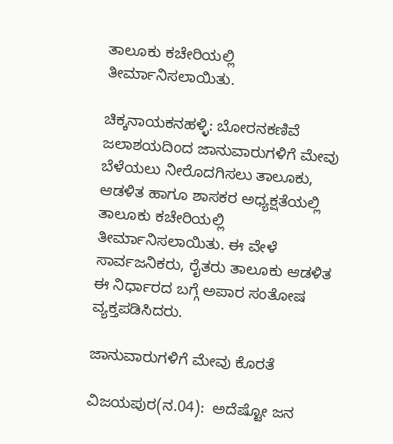ತಾಲೂಕು ಕಚೇರಿಯಲ್ಲಿ ತೀರ್ಮಾನಿಸಲಾಯಿತು.

ಚಿಕ್ಕನಾಯಕನಹಳ್ಳಿ: ಬೋರನಕಣಿವೆ ಜಲಾಶಯದಿಂದ ಜಾನುವಾರುಗಳಿಗೆ ಮೇವು ಬೆಳೆಯಲು ನೀರೊದಗಿಸಲು ತಾಲೂಕು, ಆಡಳಿತ ಹಾಗೂ ಶಾಸಕರ ಅಧ್ಯಕ್ಷತೆಯಲ್ಲಿ ತಾಲೂಕು ಕಚೇರಿಯಲ್ಲಿ ತೀರ್ಮಾನಿಸಲಾಯಿತು. ಈ ವೇಳೆ ಸಾರ್ವಜನಿಕರು, ರೈತರು ತಾಲೂಕು ಆಡಳಿತ ಈ ನಿರ್ಧಾರದ ಬಗ್ಗೆ ಅಪಾರ ಸಂತೋಷ ವ್ಯಕ್ತಪಡಿಸಿದರು.

ಜಾನುವಾರುಗಳಿಗೆ ಮೇವು ಕೊರತೆ

ವಿಜಯಪುರ(ನ.04):  ಅದೆಷ್ಟೋ ಜನ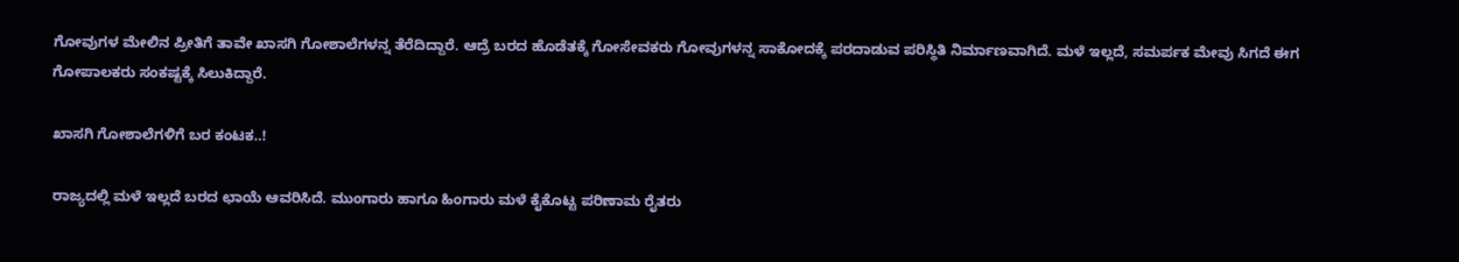ಗೋವುಗಳ ಮೇಲಿನ ಪ್ರೀತಿಗೆ ತಾವೇ ಖಾಸಗಿ ಗೋಶಾಲೆಗಳನ್ನ ತೆರೆದಿದ್ದಾರೆ. ಆದ್ರೆ ಬರದ ಹೊಡೆತಕ್ಕೆ ಗೋಸೇವಕರು ಗೋವುಗಳನ್ನ ಸಾಕೋದಕ್ಕೆ ಪರದಾಡುವ ಪರಿಸ್ಥಿತಿ ನಿರ್ಮಾಣವಾಗಿದೆ. ಮಳೆ ಇಲ್ಲದೆ, ಸಮರ್ಪಕ ಮೇವು ಸಿಗದೆ ಈಗ ಗೋಪಾಲಕರು ಸಂಕಷ್ಟಕ್ಕೆ ಸಿಲುಕಿದ್ದಾರೆ.

ಖಾಸಗಿ ಗೋಶಾಲೆಗಳಿಗೆ ಬರ ಕಂಟಕ..!

ರಾಜ್ಯದಲ್ಲಿ ಮಳೆ ಇಲ್ಲದೆ ಬರದ ಛಾಯೆ ಆವರಿಸಿದೆ. ಮುಂಗಾರು ಹಾಗೂ ಹಿಂಗಾರು ಮಳೆ ಕೈಕೊಟ್ಟ ಪರಿಣಾಮ ರೈತರು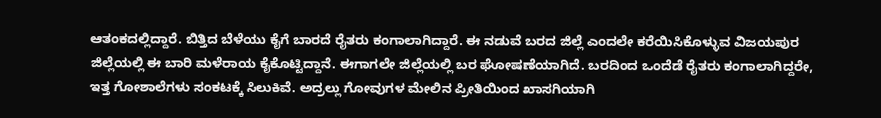ಆತಂಕದಲ್ಲಿದ್ದಾರೆ. ಬಿತ್ತಿದ ಬೆಳೆಯು ಕೈಗೆ ಬಾರದೆ ರೈತರು ಕಂಗಾಲಾಗಿದ್ದಾರೆ. ಈ ನಡುವೆ ಬರದ ಜಿಲ್ಲೆ ಎಂದಲೇ ಕರೆಯಿಸಿಕೊಳ್ಳುವ ವಿಜಯಪುರ ಜಿಲ್ಲೆಯಲ್ಲಿ ಈ ಬಾರಿ ಮಳೆರಾಯ ಕೈಕೊಟ್ಟಿದ್ದಾನೆ. ಈಗಾಗಲೇ ಜಿಲ್ಲೆಯಲ್ಲಿ ಬರ ಘೋಷಣೆಯಾಗಿದೆ. ಬರದಿಂದ ಒಂದೆಡೆ ರೈತರು ಕಂಗಾಲಾಗಿದ್ದರೇ, ಇತ್ತ ಗೋಶಾಲೆಗಳು ಸಂಕಟಕ್ಕೆ ಸಿಲುಕಿವೆ. ಅದ್ರಲ್ಲು ಗೋವುಗಳ ಮೇಲಿನ ಪ್ರೀತಿಯಿಂದ ಖಾಸಗಿಯಾಗಿ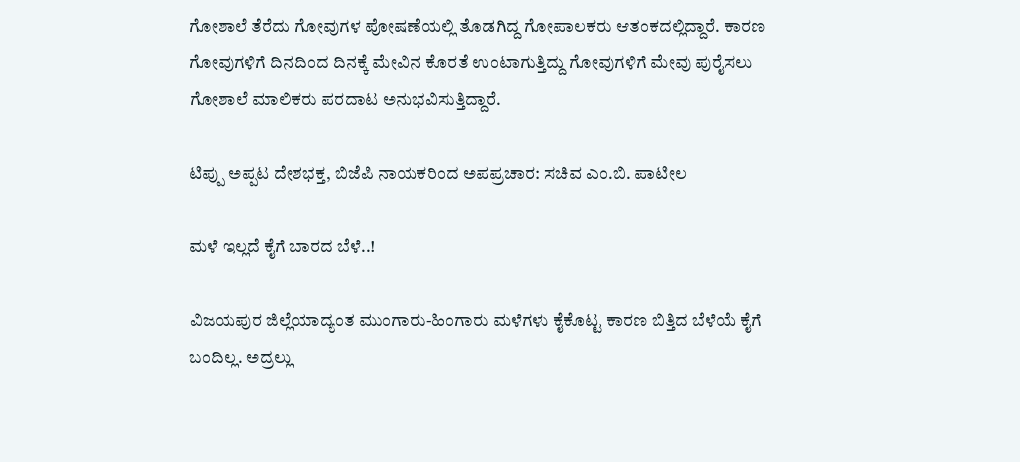ಗೋಶಾಲೆ ತೆರೆದು ಗೋವುಗಳ ಪೋಷಣೆಯಲ್ಲಿ ತೊಡಗಿದ್ದ ಗೋಪಾಲಕರು ಆತಂಕದಲ್ಲಿದ್ದಾರೆ. ಕಾರಣ ಗೋವುಗಳಿಗೆ ದಿನದಿಂದ ದಿನಕ್ಕೆ ಮೇವಿನ ಕೊರತೆ ಉಂಟಾಗುತ್ತಿದ್ದು ಗೋವುಗಳಿಗೆ ಮೇವು ಪುರೈಸಲು ಗೋಶಾಲೆ ಮಾಲಿಕರು ಪರದಾಟ ಅನುಭವಿಸುತ್ತಿದ್ದಾರೆ.

ಟಿಪ್ಪು ಅಪ್ಪಟ ದೇಶಭಕ್ತ, ಬಿಜೆಪಿ ನಾಯಕರಿಂದ ಅಪಪ್ರಚಾರ: ಸಚಿವ ಎಂ.ಬಿ. ಪಾಟೀಲ

ಮಳೆ ಇಲ್ಲದೆ ಕೈಗೆ ಬಾರದ ಬೆಳೆ..!

ವಿಜಯಪುರ ಜಿಲ್ಲೆಯಾದ್ಯಂತ ಮುಂಗಾರು-ಹಿಂಗಾರು ಮಳೆಗಳು ಕೈಕೊಟ್ಟ ಕಾರಣ ಬಿತ್ತಿದ ಬೆಳೆಯೆ ಕೈಗೆ ಬಂದಿಲ್ಲ. ಅದ್ರಲ್ಲು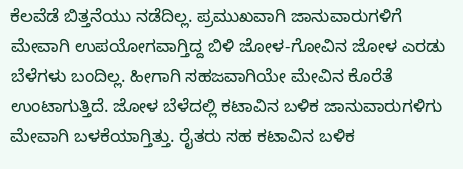ಕೆಲವೆಡೆ ಬಿತ್ತನೆಯು ನಡೆದಿಲ್ಲ. ಪ್ರಮುಖವಾಗಿ ಜಾನುವಾರುಗಳಿಗೆ ಮೇವಾಗಿ ಉಪಯೋಗವಾಗ್ತಿದ್ದ ಬಿಳಿ ಜೋಳ-ಗೋವಿನ ಜೋಳ ಎರಡು ಬೆಳೆಗಳು ಬಂದಿಲ್ಲ. ಹೀಗಾಗಿ ಸಹಜವಾಗಿಯೇ ಮೇವಿನ ಕೊರೆತೆ ಉಂಟಾಗುತ್ತಿದೆ. ಜೋಳ ಬೆಳೆದಲ್ಲಿ ಕಟಾವಿನ ಬಳಿಕ ಜಾನುವಾರುಗಳಿಗು ಮೇವಾಗಿ ಬಳಕೆಯಾಗ್ತಿತ್ತು. ರೈತರು ಸಹ ಕಟಾವಿನ ಬಳಿಕ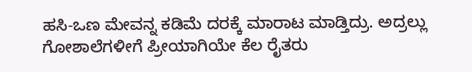ಹಸಿ-ಒಣ ಮೇವನ್ನ ಕಡಿಮೆ ದರಕ್ಕೆ ಮಾರಾಟ ಮಾಡ್ತಿದ್ರು. ಅದ್ರಲ್ಲು ಗೋಶಾಲೆಗಳೀಗೆ ಪ್ರೀಯಾಗಿಯೇ ಕೆಲ ರೈತರು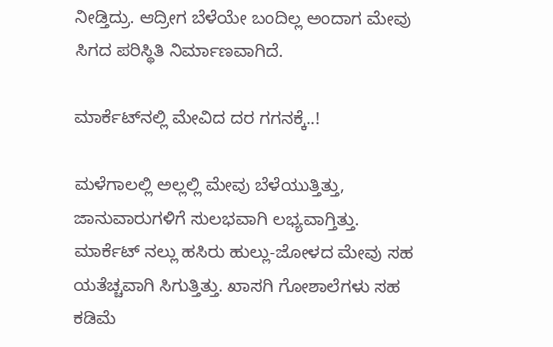ನೀಡ್ತಿದ್ರು. ಆದ್ರೀಗ ಬೆಳೆಯೇ ಬಂದಿಲ್ಲ ಅಂದಾಗ ಮೇವು ಸಿಗದ ಪರಿಸ್ಥಿತಿ ನಿರ್ಮಾಣವಾಗಿದೆ.

ಮಾರ್ಕೆಟ್‌ನಲ್ಲಿ ಮೇವಿದ ದರ ಗಗನಕ್ಕೆ..!

ಮಳೆಗಾಲಲ್ಲಿ ಅಲ್ಲಲ್ಲಿ ಮೇವು ಬೆಳೆಯುತ್ತಿತ್ತು, ಜಾನುವಾರುಗಳಿಗೆ ಸುಲಭವಾಗಿ ಲಭ್ಯವಾಗ್ತಿತ್ತು. ಮಾರ್ಕೆಟ್‌ ನಲ್ಲು ಹಸಿರು ಹುಲ್ಲು-ಜೋಳದ ಮೇವು ಸಹ ಯತೆಚ್ಚವಾಗಿ ಸಿಗುತ್ತಿತ್ತು. ಖಾಸಗಿ ಗೋಶಾಲೆಗಳು ಸಹ ಕಡಿಮೆ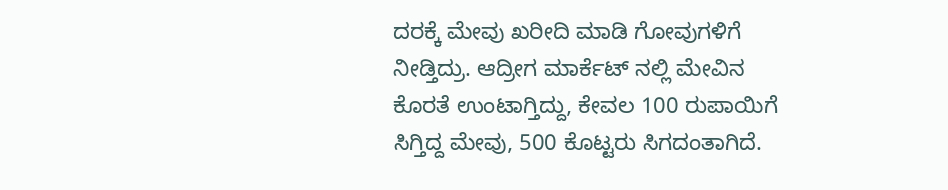ದರಕ್ಕೆ ಮೇವು ಖರೀದಿ ಮಾಡಿ ಗೋವುಗಳಿಗೆ ನೀಡ್ತಿದ್ರು. ಆದ್ರೀಗ ಮಾರ್ಕೆಟ್‌ ನಲ್ಲಿ ಮೇವಿನ ಕೊರತೆ ಉಂಟಾಗ್ತಿದ್ದು, ಕೇವಲ 100 ರುಪಾಯಿಗೆ ಸಿಗ್ತಿದ್ದ ಮೇವು, 500 ಕೊಟ್ಟರು ಸಿಗದಂತಾಗಿದೆ.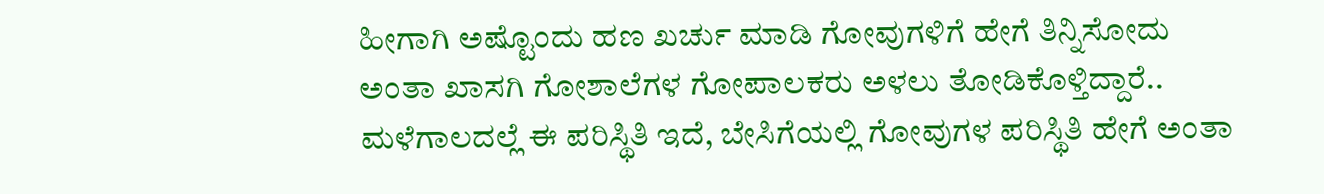ಹೀಗಾಗಿ ಅಷ್ಟೊಂದು ಹಣ ಖರ್ಚು ಮಾಡಿ ಗೋವುಗಳಿಗೆ ಹೇಗೆ ತಿನ್ನಿಸೋದು ಅಂತಾ ಖಾಸಗಿ ಗೋಶಾಲೆಗಳ ಗೋಪಾಲಕರು ಅಳಲು ತೋಡಿಕೊಳ್ತಿದ್ದಾರೆ.. ಮಳೆಗಾಲದಲ್ಲೆ ಈ ಪರಿಸ್ಥಿತಿ ಇದೆ, ಬೇಸಿಗೆಯಲ್ಲಿ ಗೋವುಗಳ ಪರಿಸ್ಥಿತಿ ಹೇಗೆ ಅಂತಾ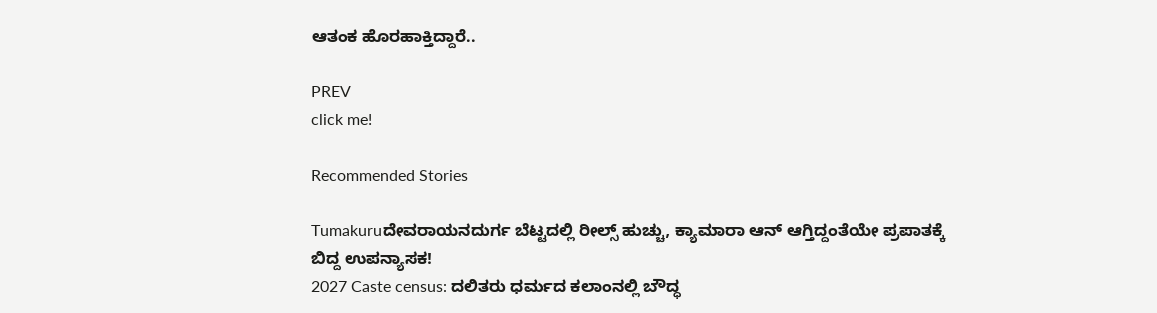ಆತಂಕ ಹೊರಹಾಕ್ತಿದ್ದಾರೆ..

PREV
click me!

Recommended Stories

Tumakuruದೇವರಾಯನದುರ್ಗ ಬೆಟ್ಟದಲ್ಲಿ ರೀಲ್ಸ್ ಹುಚ್ಚು, ಕ್ಯಾಮಾರಾ ಆನ್ ಆಗ್ತಿದ್ದಂತೆಯೇ ಪ್ರಪಾತಕ್ಕೆ ಬಿದ್ದ ಉಪನ್ಯಾಸಕ!
2027 Caste census: ದಲಿತರು ಧರ್ಮದ ಕಲಾಂನಲ್ಲಿ ಬೌದ್ಧ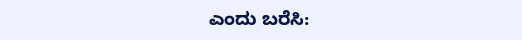ಎಂದು ಬರೆಸಿ: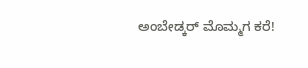ಅಂಬೇಡ್ಕರ್‌ ಮೊಮ್ಮಗ ಕರೆ!